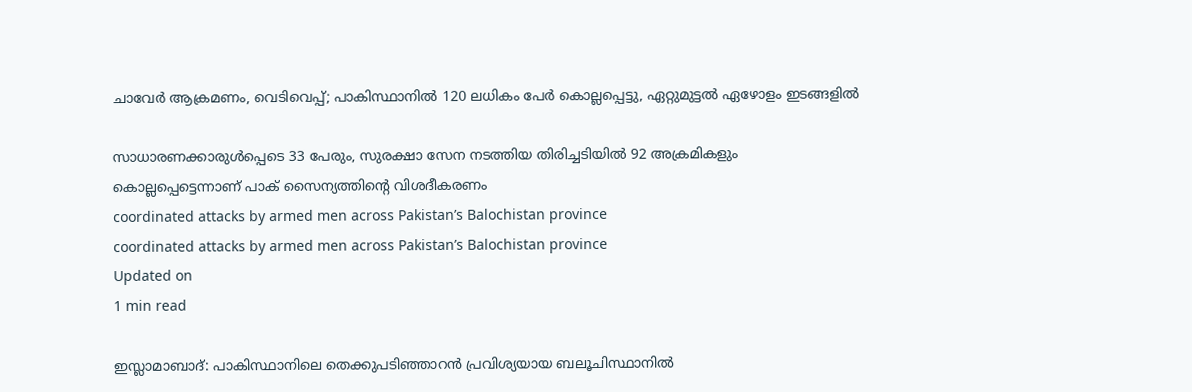ചാവേര്‍ ആക്രമണം, വെടിവെപ്പ്; പാകിസ്ഥാനില്‍ 120 ലധികം പേര്‍ കൊല്ലപ്പെട്ടു, ഏറ്റുമുട്ടല്‍ ഏഴോളം ഇടങ്ങളില്‍

സാധാരണക്കാരുള്‍പ്പെടെ 33 പേരും, സുരക്ഷാ സേന നടത്തിയ തിരിച്ചടിയില്‍ 92 അക്രമികളും കൊല്ലപ്പെട്ടെന്നാണ് പാക് സൈന്യത്തിന്റെ വിശദീകരണം
coordinated attacks by armed men across Pakistan’s Balochistan province
coordinated attacks by armed men across Pakistan’s Balochistan province
Updated on
1 min read

ഇസ്ലാമാബാദ്: പാകിസ്ഥാനിലെ തെക്കുപടിഞ്ഞാറന്‍ പ്രവിശ്യയായ ബലൂചിസ്ഥാനില്‍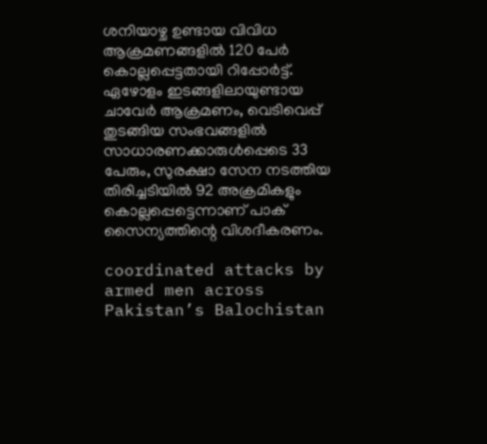ശനിയാഴ്ച ഉണ്ടായ വിവിധ ആക്രമണങ്ങളില്‍ 120 പേര്‍ കൊല്ലപ്പെട്ടതായി റിപ്പോര്‍ട്ട്. ഏഴോളം ഇടങ്ങളിലായുണ്ടായ ചാവേര്‍ ആക്രമണം, വെടിവെപ്പ് തുടങ്ങിയ സംഭവങ്ങളില്‍ സാധാരണക്കാരുള്‍പ്പെടെ 33 പേരും, സുരക്ഷാ സേന നടത്തിയ തിരിച്ചടിയില്‍ 92 അക്രമികളും കൊല്ലപ്പെട്ടെന്നാണ് പാക് സൈന്യത്തിന്റെ വിശദീകരണം.

coordinated attacks by armed men across Pakistan’s Balochistan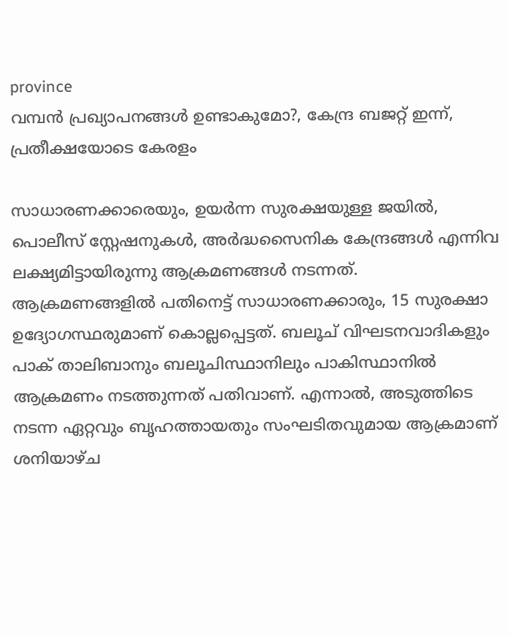province
വമ്പൻ പ്രഖ്യാപനങ്ങൾ ഉണ്ടാകുമോ?, കേന്ദ്ര ബജറ്റ് ഇന്ന്, പ്രതീക്ഷയോടെ കേരളം

സാധാരണക്കാരെയും, ഉയര്‍ന്ന സുരക്ഷയുള്ള ജയില്‍, പൊലീസ് സ്റ്റേഷനുകള്‍, അര്‍ദ്ധസൈനിക കേന്ദ്രങ്ങള്‍ എന്നിവ ലക്ഷ്യമിട്ടായിരുന്നു ആക്രമണങ്ങള്‍ നടന്നത്. ആക്രമണങ്ങളില്‍ പതിനെട്ട് സാധാരണക്കാരും, 15 സുരക്ഷാ ഉദ്യോഗസ്ഥരുമാണ് കൊല്ലപ്പെട്ടത്. ബലൂച് വിഘടനവാദികളും പാക് താലിബാനും ബലൂചിസ്ഥാനിലും പാകിസ്ഥാനില്‍ ആക്രമണം നടത്തുന്നത് പതിവാണ്. എന്നാല്‍, അടുത്തിടെ നടന്ന ഏറ്റവും ബൃഹത്തായതും സംഘടിതവുമായ ആക്രമാണ് ശനിയാഴ്ച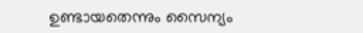ഉണ്ടായതെന്നും സൈന്യം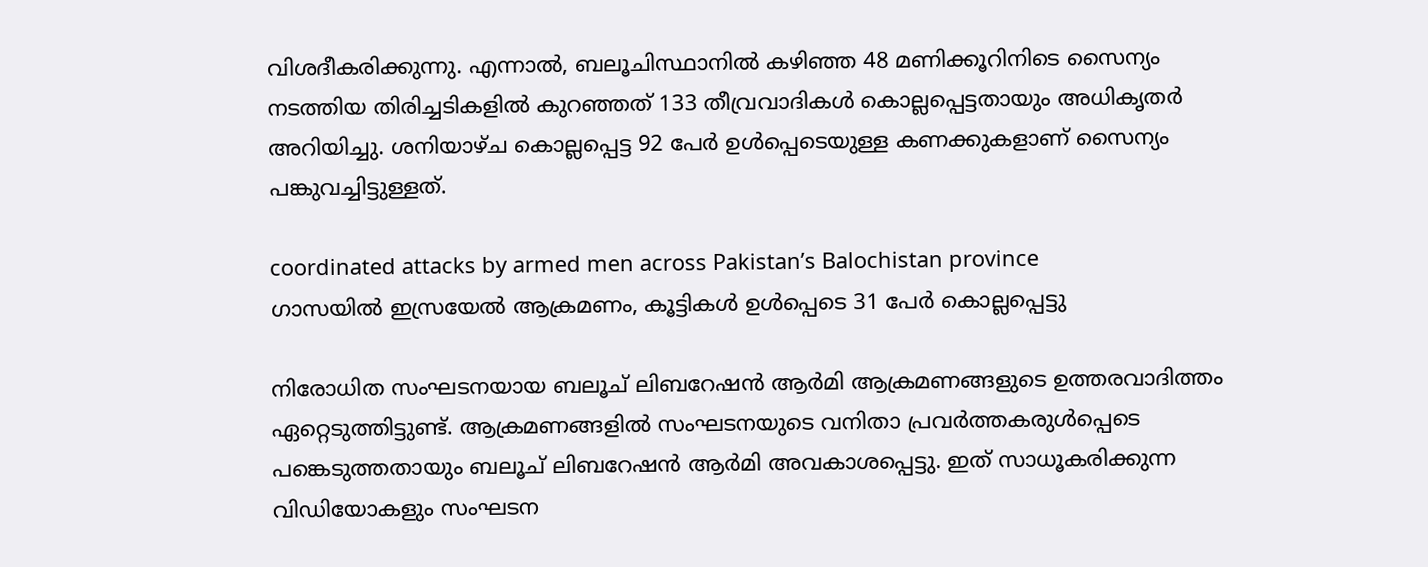വിശദീകരിക്കുന്നു. എന്നാല്‍, ബലൂചിസ്ഥാനില്‍ കഴിഞ്ഞ 48 മണിക്കൂറിനിടെ സൈന്യം നടത്തിയ തിരിച്ചടികളില്‍ കുറഞ്ഞത് 133 തീവ്രവാദികള്‍ കൊല്ലപ്പെട്ടതായും അധികൃതര്‍ അറിയിച്ചു. ശനിയാഴ്ച കൊല്ലപ്പെട്ട 92 പേര്‍ ഉള്‍പ്പെടെയുള്ള കണക്കുകളാണ് സൈന്യം പങ്കുവച്ചിട്ടുള്ളത്.

coordinated attacks by armed men across Pakistan’s Balochistan province
ഗാസയില്‍ ഇസ്രയേല്‍ ആക്രമണം, കൂട്ടികള്‍ ഉള്‍പ്പെടെ 31 പേര്‍ കൊല്ലപ്പെട്ടു

നിരോധിത സംഘടനയായ ബലൂച് ലിബറേഷന്‍ ആര്‍മി ആക്രമണങ്ങളുടെ ഉത്തരവാദിത്തം ഏറ്റെടുത്തിട്ടുണ്ട്. ആക്രമണങ്ങളില്‍ സംഘടനയുടെ വനിതാ പ്രവര്‍ത്തകരുള്‍പ്പെടെ പങ്കെടുത്തതായും ബലൂച് ലിബറേഷന്‍ ആര്‍മി അവകാശപ്പെട്ടു. ഇത് സാധൂകരിക്കുന്ന വിഡിയോകളും സംഘടന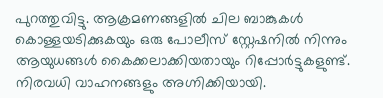പുറത്തുവിട്ടു. ആക്രമണങ്ങളില്‍ ചില ബാങ്കുകള്‍ കൊള്ളയടിക്കുകയും ഒരു പോലീസ് സ്റ്റേഷനില്‍ നിന്നും ആയുധങ്ങള്‍ കൈക്കലാക്കിയതായും റിപ്പോര്‍ട്ടുകളുണ്ട്. നിരവധി വാഹനങ്ങളും അഗ്നിക്കിയായി.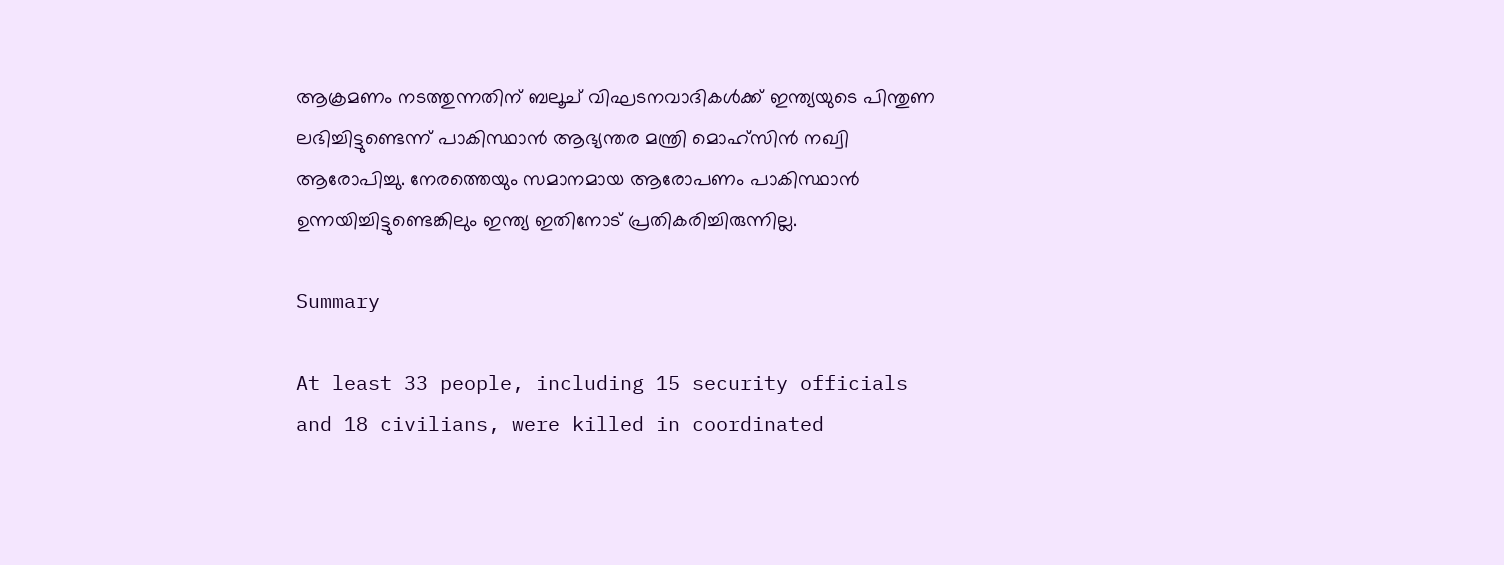ആക്രമണം നടത്തുന്നതിന് ബലൂച് വിഘടനവാദികള്‍ക്ക് ഇന്ത്യയുടെ പിന്തുണ ലഭിച്ചിട്ടുണ്ടെന്ന് പാകിസ്ഥാന്‍ ആഭ്യന്തര മന്ത്രി മൊഹ്സിന്‍ നഖ്വി ആരോപിച്ചു. നേരത്തെയും സമാനമായ ആരോപണം പാകിസ്ഥാന്‍ ഉന്നയിച്ചിട്ടുണ്ടെങ്കിലും ഇന്ത്യ ഇതിനോട് പ്രതികരിച്ചിരുന്നില്ല.

Summary

At least 33 people, including 15 security officials and 18 civilians, were killed in coordinated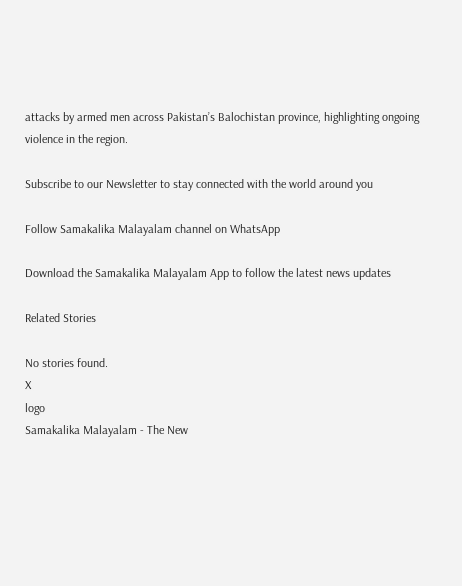attacks by armed men across Pakistan’s Balochistan province, highlighting ongoing violence in the region.

Subscribe to our Newsletter to stay connected with the world around you

Follow Samakalika Malayalam channel on WhatsApp

Download the Samakalika Malayalam App to follow the latest news updates

Related Stories

No stories found.
X
logo
Samakalika Malayalam - The New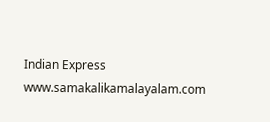Indian Express
www.samakalikamalayalam.com